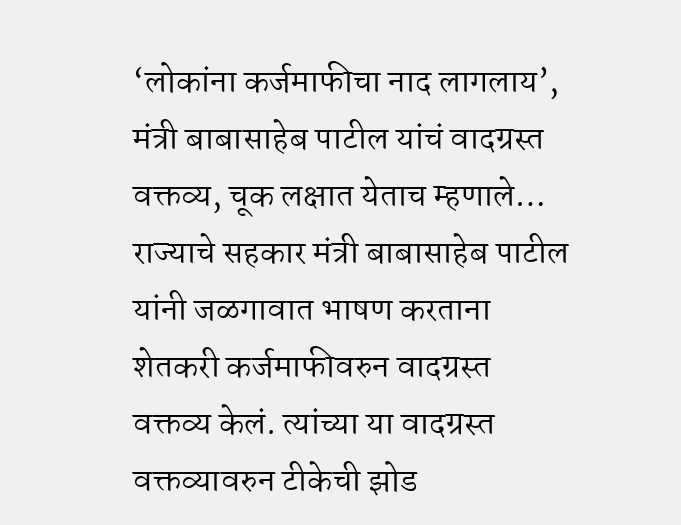‘लोकांना कर्जमाफीचा नाद लागलाय’, मंत्री बाबासाहेब पाटील यांचं वादग्रस्त वक्तव्य, चूक लक्षात येताच म्हणाले…
राज्याचे सहकार मंत्री बाबासाहेब पाटील यांनी जळगावात भाषण करताना शेतकरी कर्जमाफीवरुन वादग्रस्त वक्तव्य केलं. त्यांच्या या वादग्रस्त वक्तव्यावरुन टीकेची झोड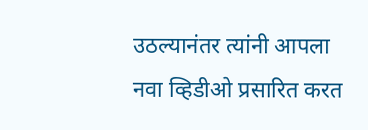उठल्यानंतर त्यांनी आपला नवा व्हिडीओ प्रसारित करत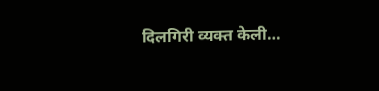दिलगिरी व्यक्त केली…